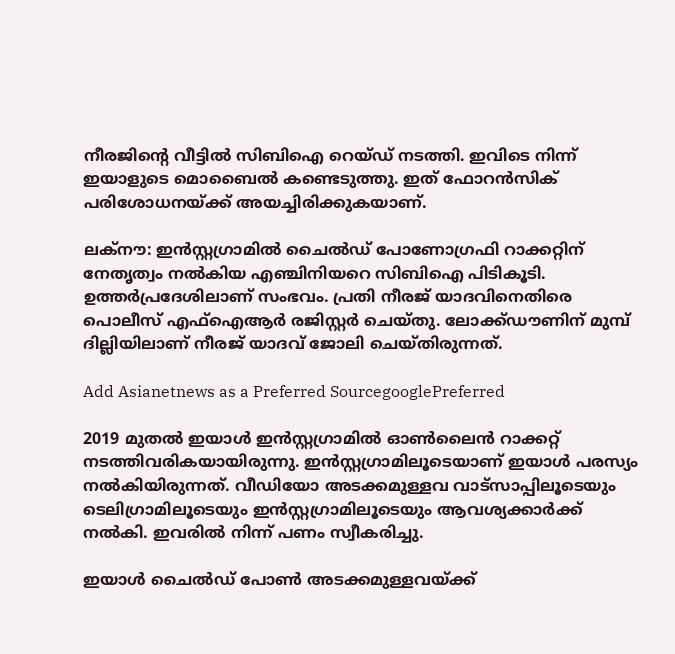നീരജിന്റെ വീട്ടില്‍ സിബിഐ റെയ്ഡ് നടത്തി. ഇവിടെ നിന്ന് ഇയാളുടെ മൊബൈല്‍ കണ്ടെടുത്തു. ഇത് ഫോറന്‍സിക് പരിശോധനയ്ക്ക് അയച്ചിരിക്കുകയാണ്.

ലക്‌നൗ: ഇന്‍സ്റ്റഗ്രാമില്‍ ചൈല്‍ഡ് പോണോഗ്രഫി റാക്കറ്റിന് നേതൃത്വം നല്‍കിയ എഞ്ചിനിയറെ സിബിഐ പിടികൂടി. ഉത്തര്‍പ്രദേശിലാണ് സംഭവം. പ്രതി നീരജ് യാദവിനെതിരെ പൊലീസ് എഫ്‌ഐആര്‍ രജിസ്റ്റര്‍ ചെയ്തു. ലോക്ക്ഡൗണിന് മുമ്പ് ദില്ലിയിലാണ് നീരജ് യാദവ് ജോലി ചെയ്തിരുന്നത്.

Add Asianetnews as a Preferred SourcegooglePreferred

2019 മുതല്‍ ഇയാള്‍ ഇന്‍സ്റ്റഗ്രാമില്‍ ഓണ്‍ലൈന്‍ റാക്കറ്റ് നടത്തിവരികയായിരുന്നു. ഇന്‍സ്റ്റഗ്രാമിലൂടെയാണ് ഇയാള്‍ പരസ്യം നല്‍കിയിരുന്നത്. വീഡിയോ അടക്കമുള്ളവ വാട്‌സാപ്പിലൂടെയും ടെലിഗ്രാമിലൂടെയും ഇന്‍സ്റ്റഗ്രാമിലൂടെയും ആവശ്യക്കാര്‍ക്ക് നല്‍കി. ഇവരില്‍ നിന്ന് പണം സ്വീകരിച്ചു.

ഇയാള്‍ ചൈല്‍ഡ് പോണ്‍ അടക്കമുള്ളവയ്ക്ക്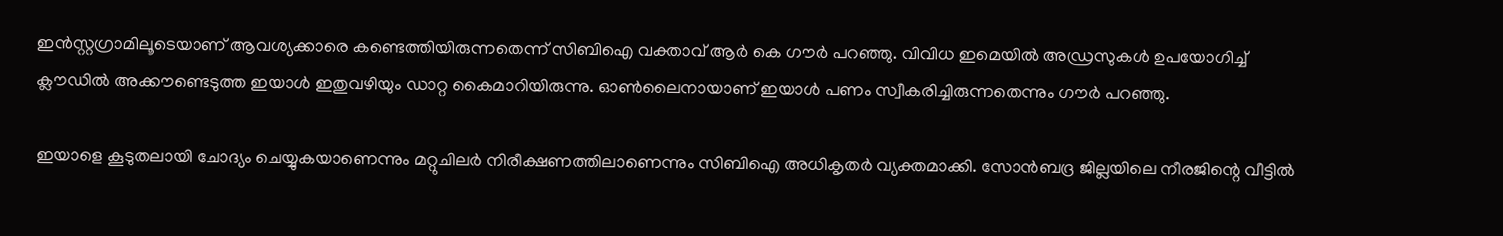ഇന്‍സ്റ്റഗ്രാമിലൂടെയാണ് ആവശ്യക്കാരെ കണ്ടെത്തിയിരുന്നതെന്ന് സിബിഐ വക്താവ് ആര്‍ കെ ഗൗര്‍ പറഞ്ഞു. വിവിധ ഇമെയില്‍ അഡ്രസുകള്‍ ഉപയോഗിച്ച് ക്ലൗഡില്‍ അക്കൗണ്ടെടുത്ത ഇയാള്‍ ഇതുവഴിയും ഡാറ്റ കൈമാറിയിരുന്നു. ഓണ്‍ലൈനായാണ് ഇയാള്‍ പണം സ്വീകരിച്ചിരുന്നതെന്നും ഗൗര്‍ പറഞ്ഞു.

ഇയാളെ കൂടുതലായി ചോദ്യം ചെയ്യുകയാണെന്നും മറ്റുചിലര്‍ നിരീക്ഷണത്തിലാണെന്നും സിബിഐ അധികൃതര്‍ വ്യക്തമാക്കി. സോന്‍ബദ്ര ജില്ലയിലെ നീരജിന്റെ വീട്ടില്‍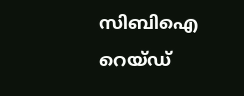സിബിഐ റെയ്ഡ്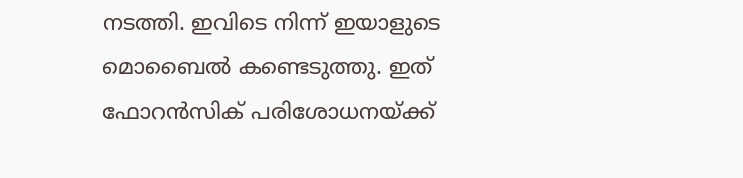നടത്തി. ഇവിടെ നിന്ന് ഇയാളുടെ മൊബൈല്‍ കണ്ടെടുത്തു. ഇത് ഫോറന്‍സിക് പരിശോധനയ്ക്ക്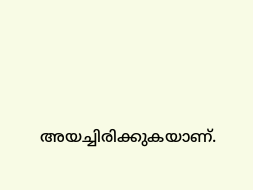അയച്ചിരിക്കുകയാണ്.